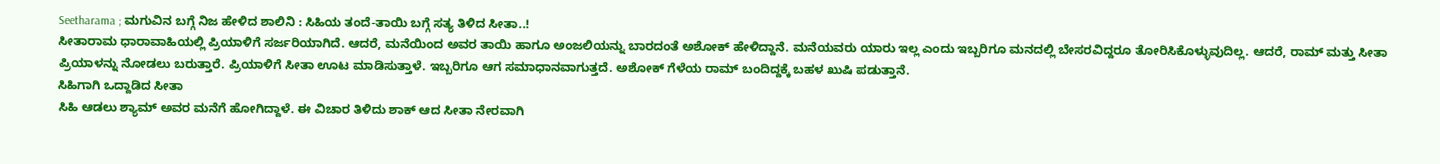Seetharama ; ಮಗುವಿನ ಬಗ್ಗೆ ನಿಜ ಹೇಳಿದ ಶಾಲಿನಿ : ಸಿಹಿಯ ತಂದೆ-ತಾಯಿ ಬಗ್ಗೆ ಸತ್ಯ ತಿಳಿದ ಸೀತಾ..!
ಸೀತಾರಾಮ ಧಾರಾವಾಹಿಯಲ್ಲಿ ಪ್ರಿಯಾಳಿಗೆ ಸರ್ಜರಿಯಾಗಿದೆ. ಆದರೆ, ಮನೆಯಿಂದ ಅವರ ತಾಯಿ ಹಾಗೂ ಅಂಜಲಿಯನ್ನು ಬಾರದಂತೆ ಅಶೋಕ್ ಹೇಳಿದ್ದಾನೆ. ಮನೆಯವರು ಯಾರು ಇಲ್ಲ ಎಂದು ಇಬ್ಬರಿಗೂ ಮನದಲ್ಲಿ ಬೇಸರವಿದ್ದರೂ ತೋರಿಸಿಕೊಳ್ಳುವುದಿಲ್ಲ. ಆದರೆ, ರಾಮ್ ಮತ್ತು ಸೀತಾ ಪ್ರಿಯಾಳನ್ನು ನೋಡಲು ಬರುತ್ತಾರೆ. ಪ್ರಿಯಾಳಿಗೆ ಸೀತಾ ಊಟ ಮಾಡಿಸುತ್ತಾಳೆ. ಇಬ್ಬರಿಗೂ ಆಗ ಸಮಾಧಾನವಾಗುತ್ತದೆ. ಅಶೋಕ್ ಗೆಳೆಯ ರಾಮ್ ಬಂದಿದ್ದಕ್ಕೆ ಬಹಳ ಖುಷಿ ಪಡುತ್ತಾನೆ.
ಸಿಹಿಗಾಗಿ ಒದ್ದಾಡಿದ ಸೀತಾ
ಸಿಹಿ ಆಡಲು ಶ್ಯಾಮ್ ಅವರ ಮನೆಗೆ ಹೋಗಿದ್ದಾಳೆ. ಈ ವಿಚಾರ ತಿಳಿದು ಶಾಕ್ ಆದ ಸೀತಾ ನೇರವಾಗಿ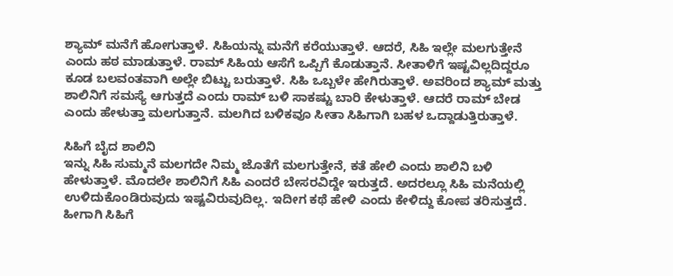ಶ್ಯಾಮ್ ಮನೆಗೆ ಹೋಗುತ್ತಾಳೆ. ಸಿಹಿಯನ್ನು ಮನೆಗೆ ಕರೆಯುತ್ತಾಳೆ. ಆದರೆ, ಸಿಹಿ ಇಲ್ಲೇ ಮಲಗುತ್ತೇನೆ ಎಂದು ಹಠ ಮಾಡುತ್ತಾಳೆ. ರಾಮ್ ಸಿಹಿಯ ಆಸೆಗೆ ಒಪ್ಪಿಗೆ ಕೊಡುತ್ತಾನೆ. ಸೀತಾಳಿಗೆ ಇಷ್ಟವಿಲ್ಲದಿದ್ದರೂ ಕೂಡ ಬಲವಂತವಾಗಿ ಅಲ್ಲೇ ಬಿಟ್ಟು ಬರುತ್ತಾಳೆ. ಸಿಹಿ ಒಬ್ಬಳೇ ಹೇಗಿರುತ್ತಾಳೆ. ಅವರಿಂದ ಶ್ಯಾಮ್ ಮತ್ತು ಶಾಲಿನಿಗೆ ಸಮಸ್ಯೆ ಆಗುತ್ತದೆ ಎಂದು ರಾಮ್ ಬಳಿ ಸಾಕಷ್ಟು ಬಾರಿ ಕೇಳುತ್ತಾಳೆ. ಆದರೆ ರಾಮ್ ಬೇಡ ಎಂದು ಹೇಳುತ್ತಾ ಮಲಗುತ್ತಾನೆ. ಮಲಗಿದ ಬಳಿಕವೂ ಸೀತಾ ಸಿಹಿಗಾಗಿ ಬಹಳ ಒದ್ದಾಡುತ್ತಿರುತ್ತಾಳೆ.

ಸಿಹಿಗೆ ಬೈದ ಶಾಲಿನಿ
ಇನ್ನು ಸಿಹಿ ಸುಮ್ಮನೆ ಮಲಗದೇ ನಿಮ್ಮ ಜೊತೆಗೆ ಮಲಗುತ್ತೇನೆ, ಕತೆ ಹೇಲಿ ಎಂದು ಶಾಲಿನಿ ಬಳಿ ಹೇಳುತ್ತಾಳೆ. ಮೊದಲೇ ಶಾಲಿನಿಗೆ ಸಿಹಿ ಎಂದರೆ ಬೇಸರವಿದ್ದೇ ಇರುತ್ತದೆ. ಅದರಲ್ಲೂ ಸಿಹಿ ಮನೆಯಲ್ಲಿ ಉಳಿದುಕೊಂಡಿರುವುದು ಇಷ್ಟವಿರುವುದಿಲ್ಲ. ಇದೀಗ ಕಥೆ ಹೇಳಿ ಎಂದು ಕೇಳಿದ್ದು ಕೋಪ ತರಿಸುತ್ತದೆ. ಹೀಗಾಗಿ ಸಿಹಿಗೆ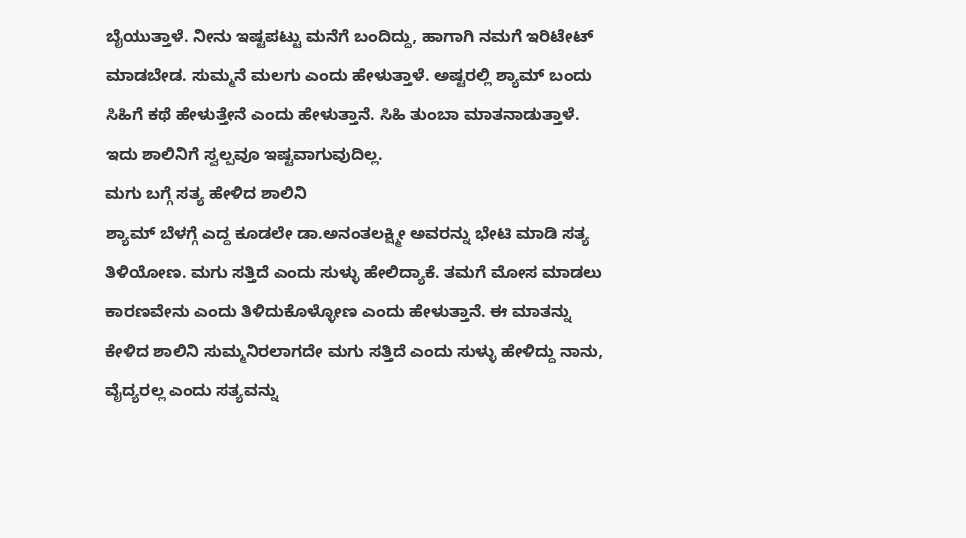ಬೈಯುತ್ತಾಳೆ. ನೀನು ಇಷ್ಟಪಟ್ಟು ಮನೆಗೆ ಬಂದಿದ್ದು, ಹಾಗಾಗಿ ನಮಗೆ ಇರಿಟೇಟ್ ಮಾಡಬೇಡ. ಸುಮ್ಮನೆ ಮಲಗು ಎಂದು ಹೇಳುತ್ತಾಳೆ. ಅಷ್ಟರಲ್ಲಿ ಶ್ಯಾಮ್ ಬಂದು ಸಿಹಿಗೆ ಕಥೆ ಹೇಳುತ್ತೇನೆ ಎಂದು ಹೇಳುತ್ತಾನೆ. ಸಿಹಿ ತುಂಬಾ ಮಾತನಾಡುತ್ತಾಳೆ. ಇದು ಶಾಲಿನಿಗೆ ಸ್ವಲ್ಪವೂ ಇಷ್ಟವಾಗುವುದಿಲ್ಲ.
ಮಗು ಬಗ್ಗೆ ಸತ್ಯ ಹೇಳಿದ ಶಾಲಿನಿ
ಶ್ಯಾಮ್ ಬೆಳಗ್ಗೆ ಎದ್ದ ಕೂಡಲೇ ಡಾ.ಅನಂತಲಕ್ಷ್ಮೀ ಅವರನ್ನು ಭೇಟಿ ಮಾಡಿ ಸತ್ಯ ತಿಳಿಯೋಣ. ಮಗು ಸತ್ತಿದೆ ಎಂದು ಸುಳ್ಳು ಹೇಲಿದ್ಯಾಕೆ. ತಮಗೆ ಮೋಸ ಮಾಡಲು ಕಾರಣವೇನು ಎಂದು ತಿಳಿದುಕೊಳ್ಳೋಣ ಎಂದು ಹೇಳುತ್ತಾನೆ. ಈ ಮಾತನ್ನು ಕೇಳಿದ ಶಾಲಿನಿ ಸುಮ್ಮನಿರಲಾಗದೇ ಮಗು ಸತ್ತಿದೆ ಎಂದು ಸುಳ್ಳು ಹೇಳಿದ್ದು ನಾನು, ವೈದ್ಯರಲ್ಲ ಎಂದು ಸತ್ಯವನ್ನು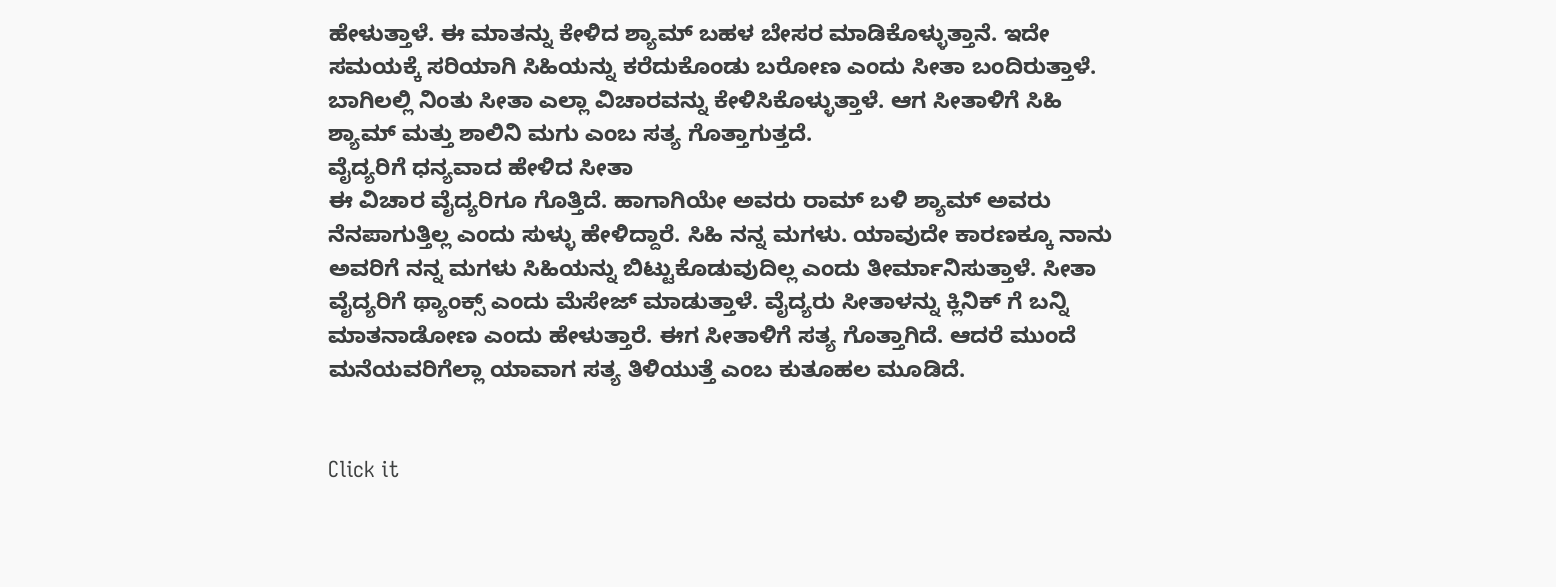ಹೇಳುತ್ತಾಳೆ. ಈ ಮಾತನ್ನು ಕೇಳಿದ ಶ್ಯಾಮ್ ಬಹಳ ಬೇಸರ ಮಾಡಿಕೊಳ್ಳುತ್ತಾನೆ. ಇದೇ ಸಮಯಕ್ಕೆ ಸರಿಯಾಗಿ ಸಿಹಿಯನ್ನು ಕರೆದುಕೊಂಡು ಬರೋಣ ಎಂದು ಸೀತಾ ಬಂದಿರುತ್ತಾಳೆ. ಬಾಗಿಲಲ್ಲಿ ನಿಂತು ಸೀತಾ ಎಲ್ಲಾ ವಿಚಾರವನ್ನು ಕೇಳಿಸಿಕೊಳ್ಳುತ್ತಾಳೆ. ಆಗ ಸೀತಾಳಿಗೆ ಸಿಹಿ ಶ್ಯಾಮ್ ಮತ್ತು ಶಾಲಿನಿ ಮಗು ಎಂಬ ಸತ್ಯ ಗೊತ್ತಾಗುತ್ತದೆ.
ವೈದ್ಯರಿಗೆ ಧನ್ಯವಾದ ಹೇಳಿದ ಸೀತಾ
ಈ ವಿಚಾರ ವೈದ್ಯರಿಗೂ ಗೊತ್ತಿದೆ. ಹಾಗಾಗಿಯೇ ಅವರು ರಾಮ್ ಬಳಿ ಶ್ಯಾಮ್ ಅವರು ನೆನಪಾಗುತ್ತಿಲ್ಲ ಎಂದು ಸುಳ್ಳು ಹೇಳಿದ್ದಾರೆ. ಸಿಹಿ ನನ್ನ ಮಗಳು. ಯಾವುದೇ ಕಾರಣಕ್ಕೂ ನಾನು ಅವರಿಗೆ ನನ್ನ ಮಗಳು ಸಿಹಿಯನ್ನು ಬಿಟ್ಟುಕೊಡುವುದಿಲ್ಲ ಎಂದು ತೀರ್ಮಾನಿಸುತ್ತಾಳೆ. ಸೀತಾ ವೈದ್ಯರಿಗೆ ಥ್ಯಾಂಕ್ಸ್ ಎಂದು ಮೆಸೇಜ್ ಮಾಡುತ್ತಾಳೆ. ವೈದ್ಯರು ಸೀತಾಳನ್ನು ಕ್ಲಿನಿಕ್ ಗೆ ಬನ್ನಿ ಮಾತನಾಡೋಣ ಎಂದು ಹೇಳುತ್ತಾರೆ. ಈಗ ಸೀತಾಳಿಗೆ ಸತ್ಯ ಗೊತ್ತಾಗಿದೆ. ಆದರೆ ಮುಂದೆ ಮನೆಯವರಿಗೆಲ್ಲಾ ಯಾವಾಗ ಸತ್ಯ ತಿಳಿಯುತ್ತೆ ಎಂಬ ಕುತೂಹಲ ಮೂಡಿದೆ.


Click it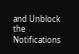and Unblock the Notifications